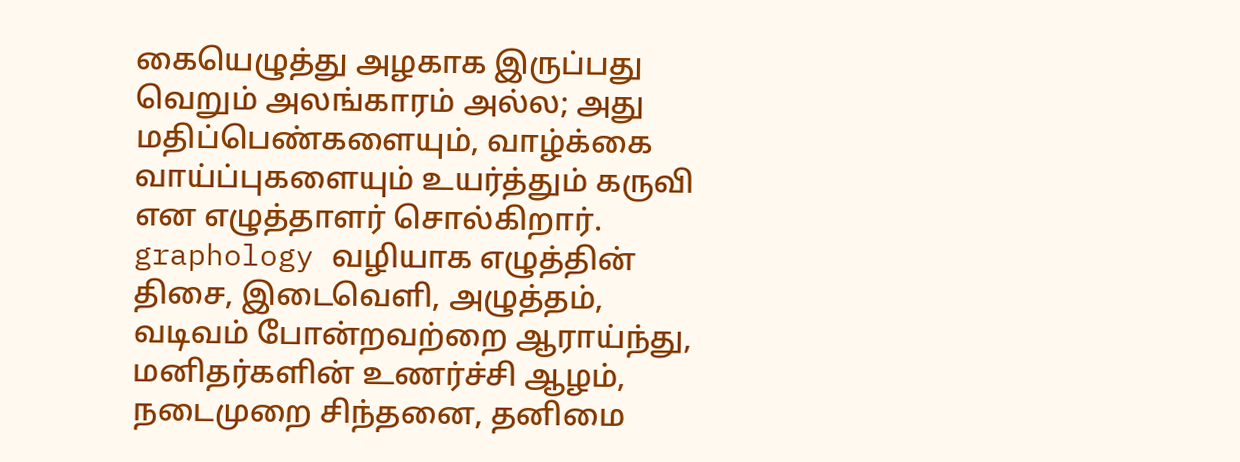கையெழுத்து அழகாக இருப்பது வெறும் அலங்காரம் அல்ல; அது மதிப்பெண்களையும், வாழ்க்கை வாய்ப்புகளையும் உயர்த்தும் கருவி என எழுத்தாளர் சொல்கிறார். graphology வழியாக எழுத்தின் திசை, இடைவெளி, அழுத்தம், வடிவம் போன்றவற்றை ஆராய்ந்து, மனிதர்களின் உணர்ச்சி ஆழம், நடைமுறை சிந்தனை, தனிமை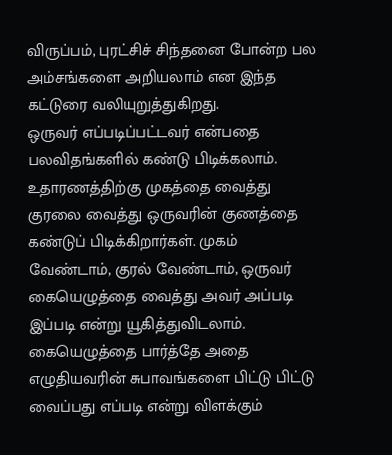விருப்பம், புரட்சிச் சிந்தனை போன்ற பல அம்சங்களை அறியலாம் என இந்த கட்டுரை வலியுறுத்துகிறது.
ஒருவர் எப்படிப்பட்டவர் என்பதை பலவிதங்களில் கண்டு பிடிக்கலாம். உதாரணத்திற்கு முகத்தை வைத்து குரலை வைத்து ஒருவரின் குணத்தை கண்டுப் பிடிக்கிறார்கள். முகம் வேண்டாம், குரல் வேண்டாம், ஒருவர் கையெழுத்தை வைத்து அவர் அப்படி இப்படி என்று யூகித்துவிடலாம். கையெழுத்தை பார்த்தே அதை எழுதியவரின் சுபாவங்களை பிட்டு பிட்டு வைப்பது எப்படி என்று விளக்கும்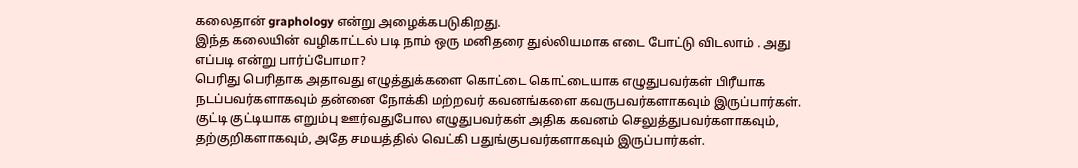கலைதான் graphology என்று அழைக்கபடுகிறது.
இந்த கலையின் வழிகாட்டல் படி நாம் ஒரு மனிதரை துல்லியமாக எடை போட்டு விடலாம் . அது எப்படி என்று பார்ப்போமா?
பெரிது பெரிதாக அதாவது எழுத்துக்களை கொட்டை கொட்டையாக எழுதுபவர்கள் பிரீயாக நடப்பவர்களாகவும் தன்னை நோக்கி மற்றவர் கவனங்களை கவருபவர்களாகவும் இருப்பார்கள். குட்டி குட்டியாக எறும்பு ஊர்வதுபோல எழுதுபவர்கள் அதிக கவனம் செலுத்துபவர்களாகவும், தற்குறிகளாகவும், அதே சமயத்தில் வெட்கி பதுங்குபவர்களாகவும் இருப்பார்கள்.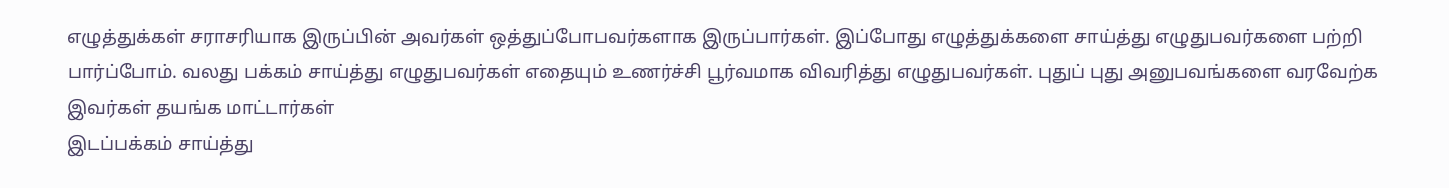எழுத்துக்கள் சராசரியாக இருப்பின் அவர்கள் ஒத்துப்போபவர்களாக இருப்பார்கள். இப்போது எழுத்துக்களை சாய்த்து எழுதுபவர்களை பற்றி பார்ப்போம். வலது பக்கம் சாய்த்து எழுதுபவர்கள் எதையும் உணர்ச்சி பூர்வமாக விவரித்து எழுதுபவர்கள். புதுப் புது அனுபவங்களை வரவேற்க இவர்கள் தயங்க மாட்டார்கள்
இடப்பக்கம் சாய்த்து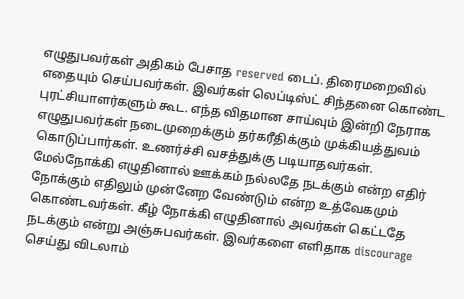எழுதுபவர்கள் அதிகம் பேசாத reserved டைப். திரைமறைவில் எதையும் செய்பவர்கள். இவர்கள் லெப்டிஸ்ட் சிந்தனை கொண்ட புரட்சியாளர்களும் கூட. எந்த விதமான சாய்வும் இன்றி நேராக எழுதுபவர்கள் நடைமுறைக்கும் தர்கரீதிக்கும் முக்கியத்துவம் கொடுப்பார்கள். உணர்ச்சி வசத்துக்கு படியாதவர்கள்.
மேல்நோக்கி எழுதினால் ஊக்கம் நல்லதே நடக்கும் என்ற எதிர் நோக்கும் எதிலும் முன்னேற வேண்டும் என்ற உத்வேகமும் கொண்டவர்கள். கீழ் நோக்கி எழுதினால் அவர்கள் கெட்டதே நடக்கும் என்று அஞ்சுபவர்கள். இவர்களை எளிதாக discourage செய்து விடலாம்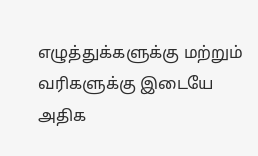எழுத்துக்களுக்கு மற்றும் வரிகளுக்கு இடையே அதிக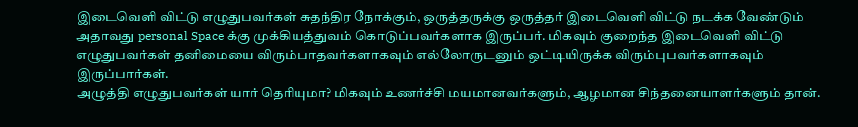இடைவெளி விட்டு எழுதுபவர்கள் சுதந்திர நோக்கும், ஒருத்தருக்கு ஒருத்தர் இடைவெளி விட்டு நடக்க வேண்டும் அதாவது personal Space க்கு முக்கியத்துவம் கொடுப்பவர்களாக இருப்பர். மிகவும் குறைந்த இடைவெளி விட்டு எழுதுபவர்கள் தனிமையை விரும்பாதவர்களாகவும் எல்லோருடனும் ஒட்டியிருக்க விரும்புபவர்களாகவும் இருப்பார்கள்.
அழுத்தி எழுதுபவர்கள் யார் தெரியுமா? மிகவும் உணர்ச்சி மயமானவர்களும், ஆழமான சிந்தனையாளர்களும் தான்.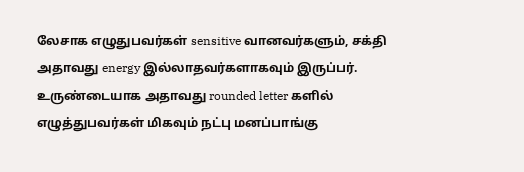லேசாக எழுதுபவர்கள் sensitive வானவர்களும், சக்தி அதாவது energy இல்லாதவர்களாகவும் இருப்பர். உருண்டையாக அதாவது rounded letter களில் எழுத்துபவர்கள் மிகவும் நட்பு மனப்பாங்கு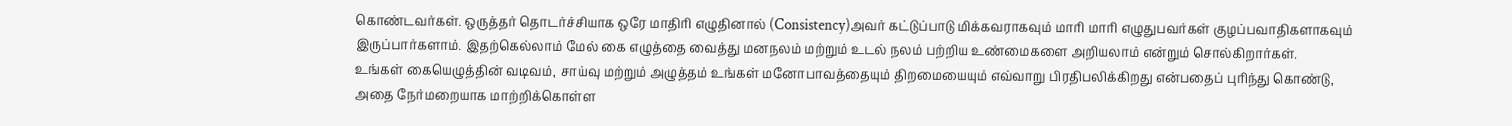கொண்டவர்கள். ஒருத்தர் தொடர்ச்சியாக ஒரே மாதிரி எழுதினால் (Consistency)அவர் கட்டுப்பாடு மிக்கவராகவும் மாரி மாரி எழுதுபவர்கள் குழப்பவாதிகளாகவும் இருப்பார்களாம். இதற்கெல்லாம் மேல் கை எழுத்தை வைத்து மனநலம் மற்றும் உடல் நலம் பற்றிய உண்மைகளை அறியலாம் என்றும் சொல்கிறார்கள்.
உங்கள் கையெழுத்தின் வடிவம், சாய்வு மற்றும் அழுத்தம் உங்கள் மனோபாவத்தையும் திறமையையும் எவ்வாறு பிரதிபலிக்கிறது என்பதைப் புரிந்து கொண்டு, அதை நேர்மறையாக மாற்றிக்கொள்ள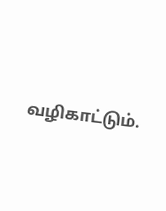வழிகாட்டும்.